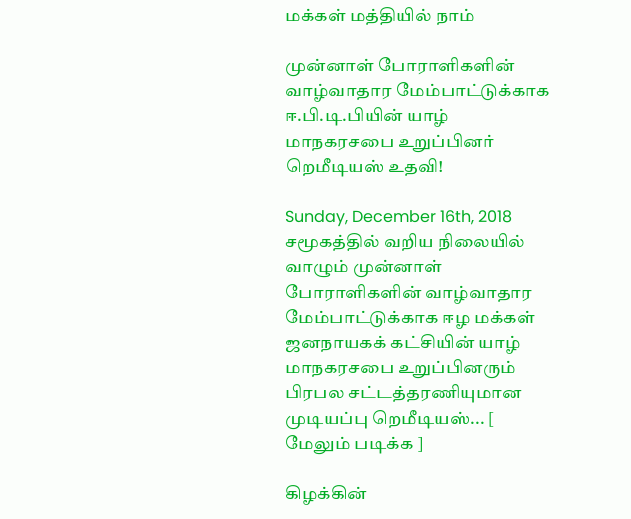மக்கள் மத்தியில் நாம்

முன்னாள் போராளிகளின் வாழ்வாதார மேம்பாட்டுக்காக ஈ.பி.டி.பியின் யாழ் மாநகரசபை உறுப்பினர் றெமீடியஸ் உதவி!

Sunday, December 16th, 2018
சமூகத்தில் வறிய நிலையில் வாழும் முன்னாள் போராளிகளின் வாழ்வாதார மேம்பாட்டுக்காக ஈழ மக்கள் ஜனநாயகக் கட்சியின் யாழ் மாநகரசபை உறுப்பினரும் பிரபல சட்டத்தரணியுமான முடியப்பு றெமீடியஸ்... [ மேலும் படிக்க ]

கிழக்கின்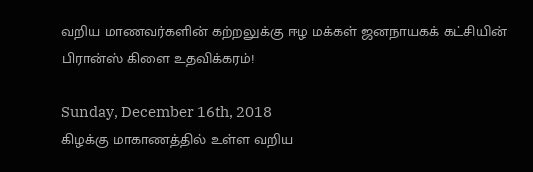வறிய மாணவர்களின் கற்றலுக்கு ஈழ மக்கள் ஜனநாயகக் கட்சியின் பிரான்ஸ் கிளை உதவிக்கரம்!

Sunday, December 16th, 2018
கிழக்கு மாகாணத்தில் உள்ள வறிய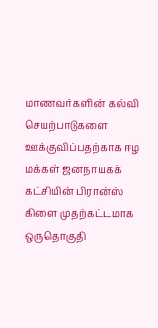மாணவர்களின் கல்வி செயற்பாடுகளை ஊக்குவிப்பதற்காக ஈழ மக்கள் ஜனநாயகக் கட்சியின் பிரான்ஸ் கிளை முதற்கட்டமாக ஒருதொகுதி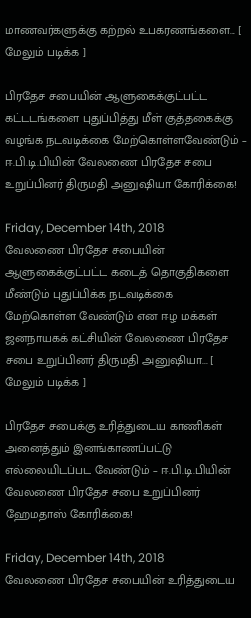மாணவர்களுக்கு கற்றல் உபகரணங்களை... [ மேலும் படிக்க ]

பிரதேச சபையின் ஆளுகைக்குட்பட்ட கட்டடங்களை புதுப்பித்து மீள் குத்தகைக்கு வழங்க நடவடிக்கை மேற்கொள்ளவேண்டும் – ஈ.பி.டி.பியின் வேலணை பிரதேச சபை உறுப்பினர் திருமதி அனுஷியா கோரிக்கை!

Friday, December 14th, 2018
வேலணை பிரதேச சபையின் ஆளுகைக்குட்பட்ட கடைத் தொகுதிகளை மீண்டும் புதுப்பிக்க நடவடிக்கை மேற்கொள்ள வேண்டும் என ஈழ மக்கள் ஜனநாயகக் கட்சியின் வேலணை பிரதேச சபை உறுப்பினர் திருமதி அனுஷியா... [ மேலும் படிக்க ]

பிரதேச சபைக்கு உரித்துடைய காணிகள் அனைத்தும் இனங்காணப்பட்டு எல்லையிடப்பட வேண்டும் – ஈ.பி.டி.பியின் வேலணை பிரதேச சபை உறுப்பினர் ஹேமதாஸ் கோரிக்கை!

Friday, December 14th, 2018
வேலணை பிரதேச சபையின் உரித்துடைய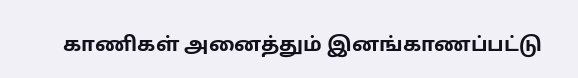காணிகள் அனைத்தும் இனங்காணப்பட்டு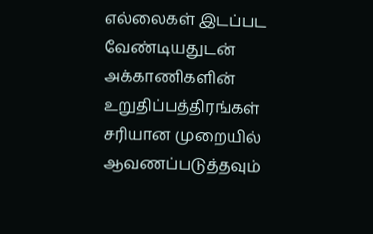எல்லைகள் இடப்பட வேண்டியதுடன் அக்காணிகளின் உறுதிப்பத்திரங்கள் சரியான முறையில் ஆவணப்படுத்தவும்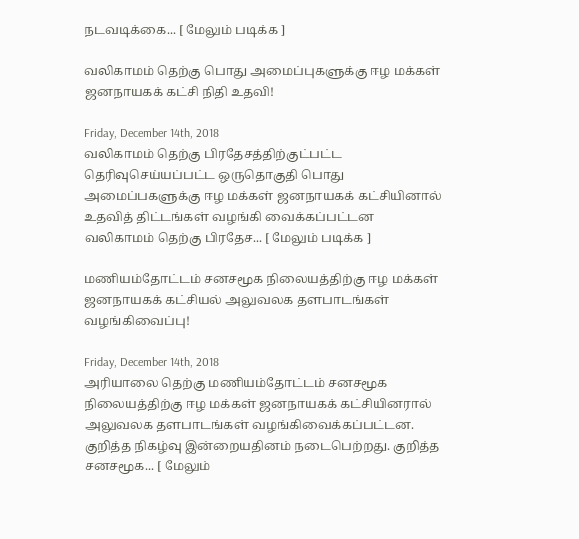நடவடிக்கை... [ மேலும் படிக்க ]

வலிகாமம் தெற்கு பொது அமைப்புகளுக்கு ஈழ மக்கள் ஜனநாயகக் கட்சி நிதி உதவி!

Friday, December 14th, 2018
வலிகாமம் தெற்கு பிரதேசத்திற்குட்பட்ட தெரிவுசெய்யப்பட்ட ஒருதொகுதி பொது அமைப்பகளுக்கு ஈழ மக்கள் ஜனநாயகக் கட்சியினால் உதவித் திட்டங்கள் வழங்கி வைக்கப்பட்டன வலிகாமம் தெற்கு பிரதேச... [ மேலும் படிக்க ]

மணியம்தோட்டம் சனசமூக நிலையத்திற்கு ஈழ மக்கள் ஜனநாயகக் கட்சியல் அலுவலக தளபாடங்கள் வழங்கிவைப்பு!

Friday, December 14th, 2018
அரியாலை தெற்கு மணியம்தோட்டம் சனசமூக நிலையத்திற்கு ஈழ மக்கள் ஜனநாயகக் கட்சியினரால் அலுவலக தளபாடங்கள் வழங்கிவைக்கப்பட்டன. குறித்த நிகழ்வு இன்றையதினம் நடைபெற்றது. குறித்த சனசமூக... [ மேலும்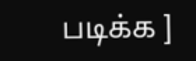படிக்க ]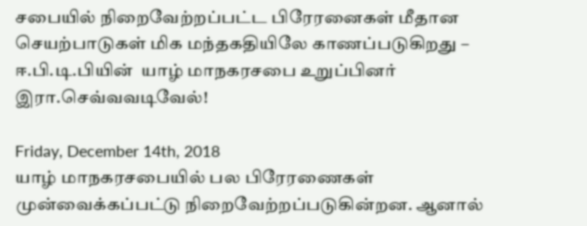சபையில் நிறைவேற்றப்பட்ட பிரேரனைகள் மீதான செயற்பாடுகள் மிக மந்தகதியிலே காணப்படுகிறது – ஈ.பி.டி.பியின்  யாழ் மாநகரசபை உறுப்பினர் இரா.செவ்வவடிவேல்!

Friday, December 14th, 2018
யாழ் மாநகரசபையில் பல பிரேரணைகள் முன்வைக்கப்பட்டு நிறைவேற்றப்படுகின்றன. ஆனால்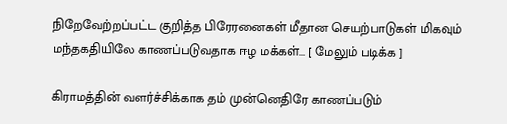நிறேவேற்றப்பட்ட குறித்த பிரேரனைகள் மீதான செயற்பாடுகள் மிகவும் மந்தகதியிலே காணப்படுவதாக ஈழ மக்கள்... [ மேலும் படிக்க ]

கிராமத்தின் வளர்ச்சிக்காக தம் முன்னெதிரே காணப்படும்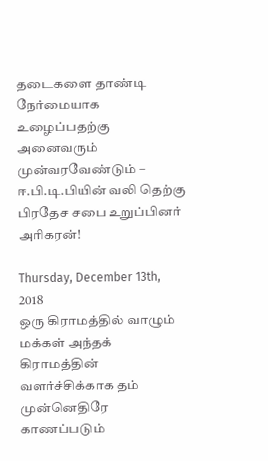தடைகளை தாண்டி நேர்மையாக உழைப்பதற்கு அனைவரும் முன்வரவேண்டும் – ஈ.பி.டி.பியின் வலி தெற்கு பிரதேச சபை உறுப்பினர் அரிகரன்!

Thursday, December 13th, 2018
ஒரு கிராமத்தில் வாழும் மக்கள் அந்தக் கிராமத்தின் வளர்ச்சிக்காக தம் முன்னெதிரே காணப்படும்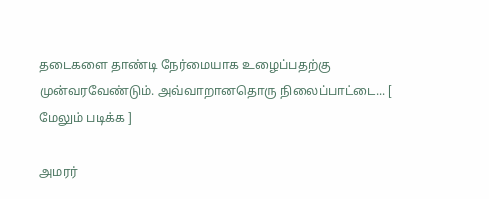தடைகளை தாண்டி நேர்மையாக உழைப்பதற்கு முன்வரவேண்டும். அவ்வாறானதொரு நிலைப்பாட்டை... [ மேலும் படிக்க ]

அமரர்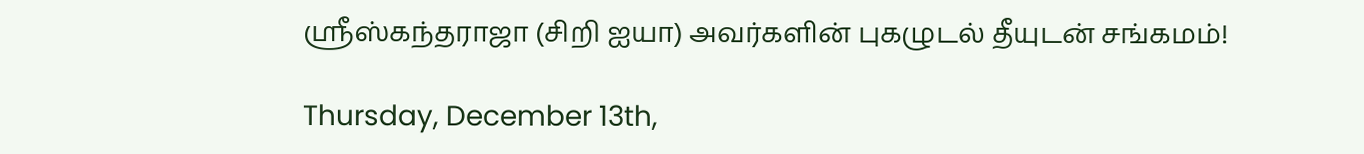ஶ்ரீஸ்கந்தராஜா (சிறி ஐயா) அவர்களின் புகழுடல் தீயுடன் சங்கமம்!

Thursday, December 13th,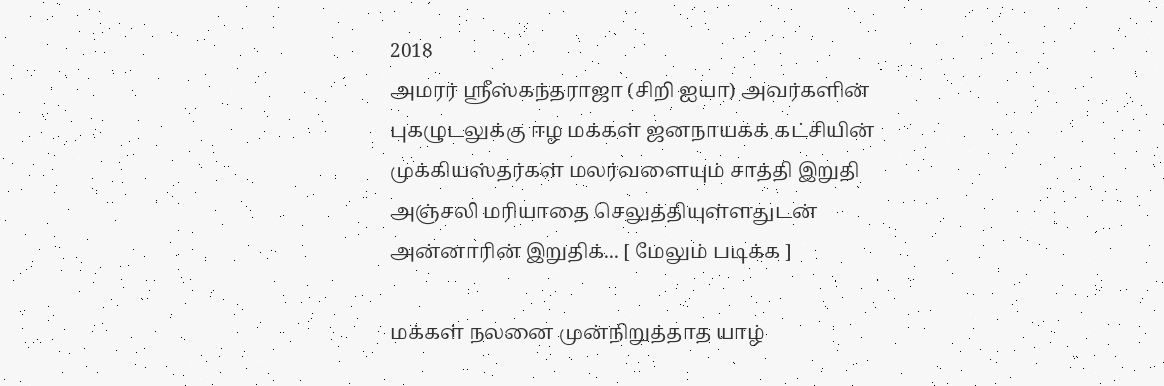2018
அமரர் ஶ்ரீஸ்கந்தராஜா (சிறி ஐயா) அவர்களின் புகழுடலுக்கு ஈழ மக்கள் ஜனநாயகக் கட்சியின் முக்கியஸ்தர்கள் மலர்வளையும் சாத்தி இறுதி அஞ்சலி மரியாதை செலுத்தியுள்ளதுடன் அன்னாரின் இறுதிக்... [ மேலும் படிக்க ]

மக்கள் நலனை முன்நிறுத்தாத யாழ்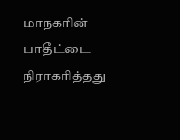மாநகரின் பாதீட்டை நிராகரித்தது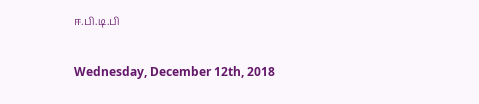ஈ.பி.டி.பி

Wednesday, December 12th, 2018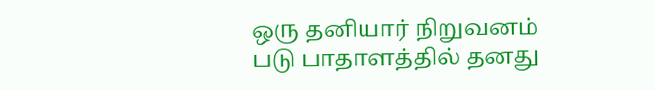ஒரு தனியார் நிறுவனம் படு பாதாளத்தில் தனது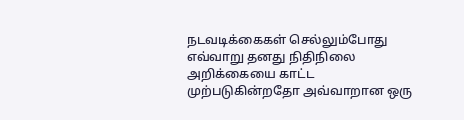நடவடிக்கைகள் செல்லும்போது எவ்வாறு தனது நிதிநிலை அறிக்கையை காட்ட முற்படுகின்றதோ அவ்வாறான ஒரு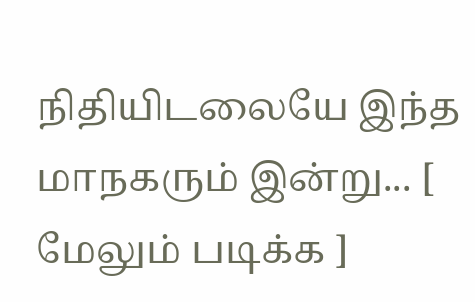நிதியிடலையே இந்த மாநகரும் இன்று... [ மேலும் படிக்க ]